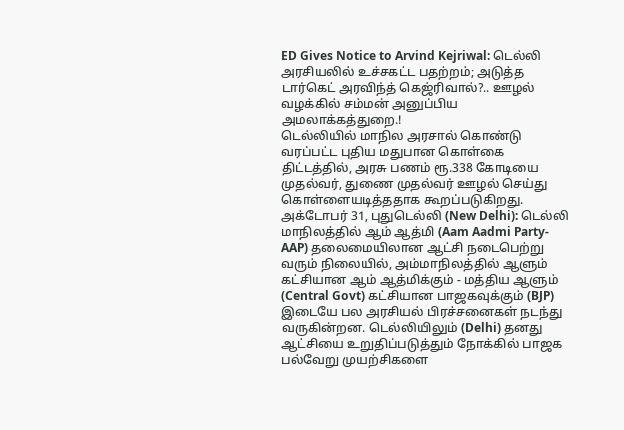ED Gives Notice to Arvind Kejriwal: டெல்லி அரசியலில் உச்சகட்ட பதற்றம்; அடுத்த டார்கெட் அரவிந்த் கெஜ்ரிவால்?.. ஊழல் வழக்கில் சம்மன் அனுப்பிய அமலாக்கத்துறை.!
டெல்லியில் மாநில அரசால் கொண்டு வரப்பட்ட புதிய மதுபான கொள்கை திட்டத்தில், அரசு பணம் ரூ.338 கோடியை முதல்வர், துணை முதல்வர் ஊழல் செய்து கொள்ளையடித்ததாக கூறப்படுகிறது.
அக்டோபர் 31, புதுடெல்லி (New Delhi): டெல்லி மாநிலத்தில் ஆம் ஆத்மி (Aam Aadmi Party-AAP) தலைமையிலான ஆட்சி நடைபெற்று வரும் நிலையில், அம்மாநிலத்தில் ஆளும் கட்சியான ஆம் ஆத்மிக்கும் - மத்திய ஆளும் (Central Govt) கட்சியான பாஜகவுக்கும் (BJP) இடையே பல அரசியல் பிரச்சனைகள் நடந்து வருகின்றன. டெல்லியிலும் (Delhi) தனது ஆட்சியை உறுதிப்படுத்தும் நோக்கில் பாஜக பல்வேறு முயற்சிகளை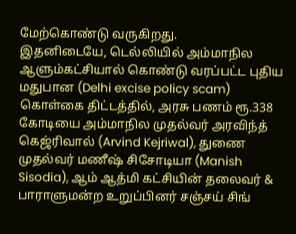மேற்கொண்டு வருகிறது.
இதனிடையே, டெல்லியில் அம்மாநில ஆளும்கட்சியால் கொண்டு வரப்பட்ட புதிய மதுபான (Delhi excise policy scam) கொள்கை திட்டத்தில், அரசு பணம் ரூ.338 கோடியை அம்மாநில முதல்வர் அரவிந்த் கெஜ்ரிவால் (Arvind Kejriwal), துணை முதல்வர் மணீஷ் சிசோடியா (Manish Sisodia), ஆம் ஆத்மி கட்சியின் தலைவர் & பாராளுமன்ற உறுப்பினர் சஞ்சய் சிங்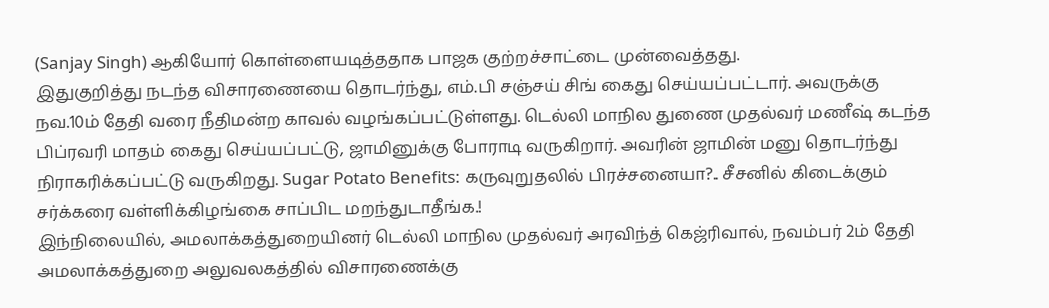(Sanjay Singh) ஆகியோர் கொள்ளையடித்ததாக பாஜக குற்றச்சாட்டை முன்வைத்தது.
இதுகுறித்து நடந்த விசாரணையை தொடர்ந்து, எம்.பி சஞ்சய் சிங் கைது செய்யப்பட்டார். அவருக்கு நவ.10ம் தேதி வரை நீதிமன்ற காவல் வழங்கப்பட்டுள்ளது. டெல்லி மாநில துணை முதல்வர் மணீஷ் கடந்த பிப்ரவரி மாதம் கைது செய்யப்பட்டு, ஜாமினுக்கு போராடி வருகிறார். அவரின் ஜாமின் மனு தொடர்ந்து நிராகரிக்கப்பட்டு வருகிறது. Sugar Potato Benefits: கருவுறுதலில் பிரச்சனையா?.. சீசனில் கிடைக்கும் சர்க்கரை வள்ளிக்கிழங்கை சாப்பிட மறந்துடாதீங்க.!
இந்நிலையில், அமலாக்கத்துறையினர் டெல்லி மாநில முதல்வர் அரவிந்த் கெஜ்ரிவால், நவம்பர் 2ம் தேதி அமலாக்கத்துறை அலுவலகத்தில் விசாரணைக்கு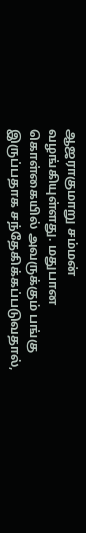ஆஜராகுமாறு சம்மன் வழங்கியுள்ளது. மதுபான கொள்கையில் அவருக்கும் பங்கு இருப்பதாக சந்தேகிக்கப்படுவதால்,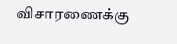விசாரணைக்கு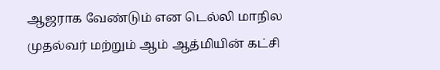ஆஜராக வேண்டும் என டெல்லி மாநில முதல்வர் மற்றும் ஆம் ஆத்மியின் கட்சி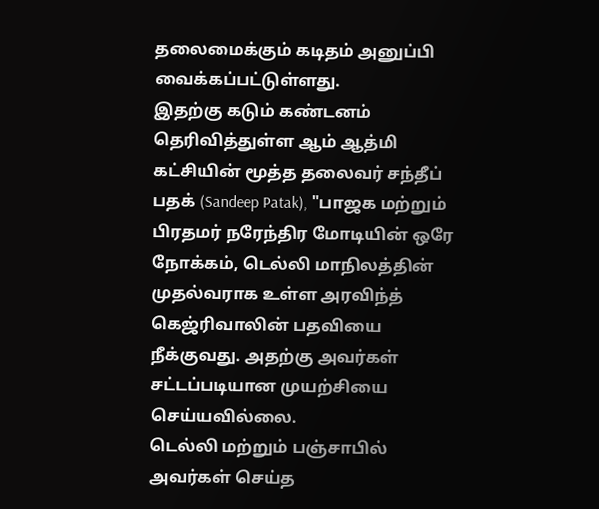தலைமைக்கும் கடிதம் அனுப்பி வைக்கப்பட்டுள்ளது.
இதற்கு கடும் கண்டனம் தெரிவித்துள்ள ஆம் ஆத்மி கட்சியின் மூத்த தலைவர் சந்தீப் பதக் (Sandeep Patak), "பாஜக மற்றும் பிரதமர் நரேந்திர மோடியின் ஒரே நோக்கம், டெல்லி மாநிலத்தின் முதல்வராக உள்ள அரவிந்த் கெஜ்ரிவாலின் பதவியை நீக்குவது. அதற்கு அவர்கள் சட்டப்படியான முயற்சியை செய்யவில்லை.
டெல்லி மற்றும் பஞ்சாபில் அவர்கள் செய்த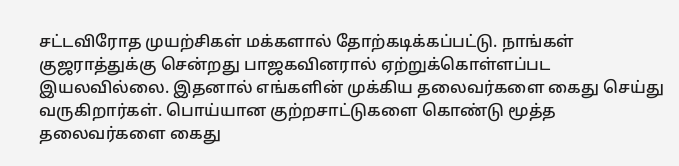சட்டவிரோத முயற்சிகள் மக்களால் தோற்கடிக்கப்பட்டு. நாங்கள் குஜராத்துக்கு சென்றது பாஜகவினரால் ஏற்றுக்கொள்ளப்பட இயலவில்லை. இதனால் எங்களின் முக்கிய தலைவர்களை கைது செய்து வருகிறார்கள். பொய்யான குற்றசாட்டுகளை கொண்டு மூத்த தலைவர்களை கைது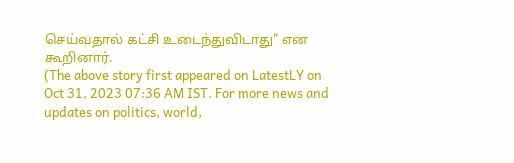செய்வதால் கட்சி உடைந்துவிடாது" என கூறினார்.
(The above story first appeared on LatestLY on Oct 31, 2023 07:36 AM IST. For more news and updates on politics, world,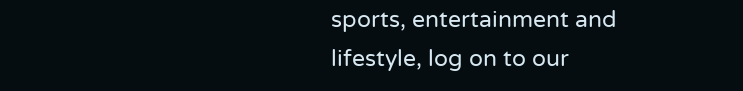sports, entertainment and lifestyle, log on to our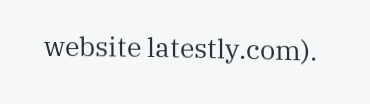website latestly.com).